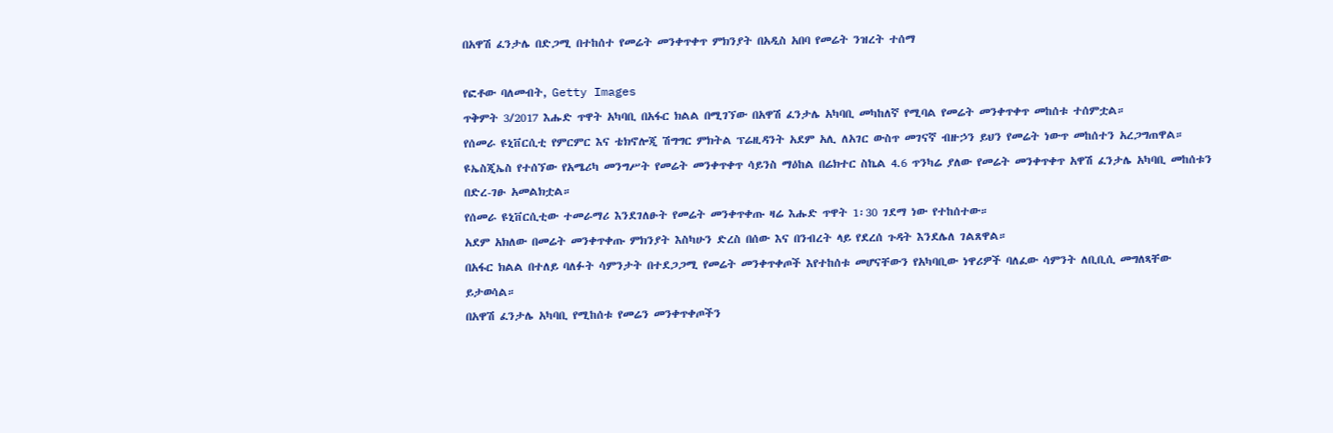በአዋሽ ፈንታሌ በድጋሚ በተከሰተ የመሬት መንቀጥቀጥ ምክንያት በአዲስ አበባ የመሬት ንዝረት ተሰማ

የፎቶው ባለመብት, Getty Images
ጥቅምት 3/2017 እሑድ ጥዋት አካባቢ በአፋር ክልል በሚገኘው በአዋሽ ፈንታሌ አካባቢ መካከለኛ የሚባል የመሬት መንቀጥቀጥ መከሰቱ ተሰምቷል።
የሰመራ ዩኒቨርሲቲ የምርምር እና ቴክኖሎጂ ሽግግር ምክትል ፕሬዚዳንት አደም አሊ ለአገር ውስጥ መገናኛ ብዙኃን ይህን የመሬት ነውጥ መከሰተን አረጋግጠዋል።
ዩኤስጂኤስ የተሰኘው የአሜሪካ መንግሥት የመሬት መንቀጥቀጥ ሳይንስ ማዕከል በሬክተር ስኬል 4.6 ጥንካሬ ያለው የመሬት መንቀጥቀጥ አዋሽ ፈንታሌ አካባቢ መከሰቱን በድረ-ገፁ አመልክቷል።
የሰመራ ዩኒቨርሲቲው ተመራማሪ እንደገለፁት የመሬት መንቀጥቀጡ ዛሬ እሑድ ጥዋት 1፡30 ገደማ ነው የተከሰተው።
አደም አክለው በመሬት መንቀጥቀጡ ምክንያት እስካሁን ድረስ በሰው እና በንብረት ላይ የደረሰ ጉዳት እንደሌለ ገልጸዋል።
በአፋር ክልል በተለይ ባለፉት ሳምንታት በተደጋጋሚ የመሬት መንቀጥቀጦች እየተከሰቱ መሆናቸውን የአካባቢው ነዋሪዎች ባለፈው ሳምንት ለቢቢሲ መግለጻቸው ይታወሳል።
በአዋሽ ፈንታሌ አካባቢ የሚከሰቱ የመሬን መንቀጥቀጦችን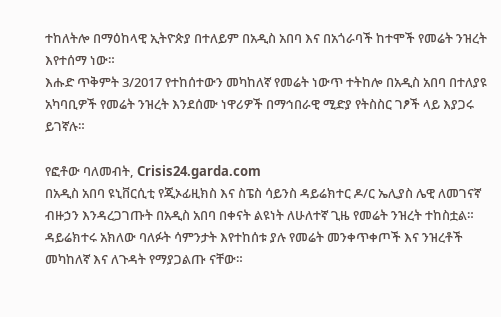ተከለትሎ በማዕከላዊ ኢትዮጵያ በተለይም በአዲስ አበባ እና በአጎራባች ከተሞች የመሬት ንዝረት እየተሰማ ነው።
እሑድ ጥቅምት 3/2017 የተከሰተውን መካከለኛ የመሬት ነውጥ ተትከሎ በአዲስ አበባ በተለያዩ አካባቢዎች የመሬት ንዝረት እንደሰሙ ነዋሪዎች በማኅበራዊ ሚድያ የትስስር ገፆች ላይ እያጋሩ ይገኛሉ።

የፎቶው ባለመብት, Crisis24.garda.com
በአዲስ አበባ ዩኒቨርሲቲ የጂኦፊዚክስ እና ስፔስ ሳይንስ ዳይሬክተር ዶ/ር ኤሊያስ ሌዊ ለመገናኛ ብዙኃን እንዳረጋገጡት በአዲስ አበባ በቀናት ልዩነት ለሁለተኛ ጊዜ የመሬት ንዝረት ተከስቷል።
ዳይሬክተሩ አክለው ባለፉት ሳምንታት እየተከሰቱ ያሉ የመሬት መንቀጥቀጦች እና ንዝረቶች መካከለኛ እና ለጉዳት የማያጋልጡ ናቸው።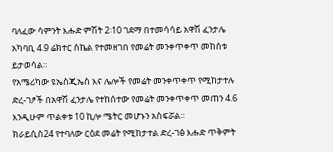ባለፈው ሳምንት እሑድ ምሽት 2፡10 ገደማ በተመሳሳይ አዋሽ ፈንታሌ አካባቢ 4.9 ሬክተር ስኬል የተመዘገበ የመሬት መንቀጥቀጥ መከሰቱ ይታወሳል።
የአሜሪካው ዩኤስጂኤስ እና ሌሎች የመሬት መንቀጥቀጥ የሚከታተሉ ድረ-ገፆች በአዋሽ ፈንታሌ የተከሰተው የመሬት መንቀጥቀጥ መጠን 4.6 እንዲሁም ጥልቀቱ 10 ኪሎ ሜትር መሆኑን አስፍሯል።
ክራይሲስ24 የተባለው ርዕደ መሬት የሚከታተል ድረ-ገፅ እሑድ ጥቅምት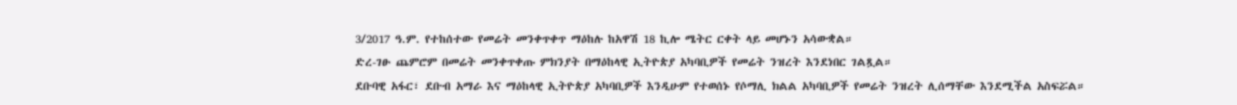3/2017 ዓ.ም. የተከሰተው የመሬት መንቀጥቀጥ ማዕከሉ ከአዋሽ 18 ኪሎ ሜትር ርቀት ላይ መሆኑን አሳውቋል።
ድረ-ገፁ ጨምሮም በመሬት መንቀጥቀጡ ምክንያት በማዕከላዊ ኢትዮጵያ አካባቢዎች የመሬት ንዝረት እንደነበር ገልጿል።
ደቡባዊ አፋር፣ ደቡብ አማራ እና ማዕከላዊ ኢትዮጵያ አካባቢዎች እንዲሁም የተወሰኑ የሶማሊ ክልል አካባቢዎች የመሬት ንዝረት ሊሰማቸው እንደሚችል አስፍሯል።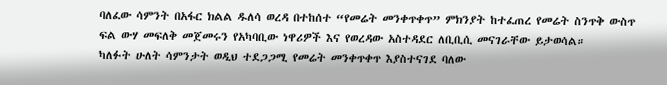ባለፈው ሳምንት በአፋር ክልል ዱለሳ ወረዳ በተከሰተ “የመሬት መንቀጥቀጥ” ምክንያት ከተፈጠረ የመሬት ስንጥቅ ውስጥ ፍል ውሃ መፍለቅ መጀመሩን የአካባቢው ነዋሪዎች እና የወረዳው አስተዳደር ለቢቢሲ መናገራቸው ይታወሳል።
ካለፉት ሁለት ሳምንታት ወዲህ ተደጋጋሚ የመሬት መንቀጥቀጥ እያስተናገደ ባለው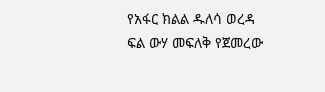የአፋር ክልል ዱለሳ ወረዳ ፍል ውሃ መፍለቅ የጀመረው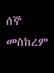ሰኞ መስከረም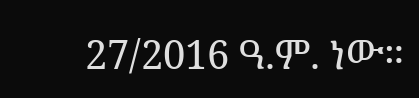27/2016 ዓ.ም. ነው።